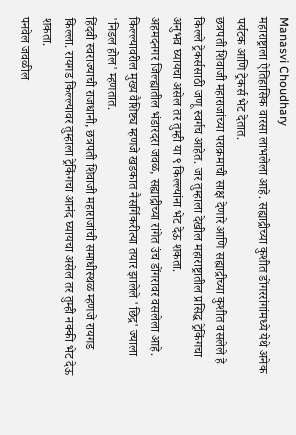Manasvi Choudhary
महाराष्ट्राला ऐतिहासिक वारसा लाभलेला आहे. सह्याद्रीच्या कुशीत डोंगररांगांमध्ये येथे अनेक पर्यटक आणि ट्रेकर्स भेट देतात.
छत्रपती शिवाजी महाराजांच्या पराक्रमाची साक्ष देणारे आणि सह्याद्रीच्या कुशीत वसलेले हे किल्ले ट्रेकर्ससाठी जणू स्वर्गच आहेत. जर तुम्हाला देखील महाराष्ट्रातील प्रसिद्ध ट्रेकिंगचा अनुभव घ्यायचा असेल तर तुम्ही या ९ किल्ल्यांना भेट देऊ शकता.
अहमदनगर जिल्ह्यातील भंडारदरा जवळ, सह्याद्रीच्या रांगेत उंच डोंगरावर वसलेला आहे. किल्ल्यावरील मुख्य वैशिष्ट्य म्हणजे खडकात नैसर्गिकरीत्या तयार झालेले 'छिद्र' ज्याला 'निडल होल' म्हणतात.
हिंदवी स्वराज्याची राजधानी, छत्रपती शिवाजी महाराजांची समाधीस्थळ म्हणजे रायगड किल्ला. रायगड किल्ल्यावर तुम्हाला ट्रेकिंगचा आनंद घ्यायचा असेल तर तुम्ही नक्की भेट देऊ शकता.
पनवेल जवळील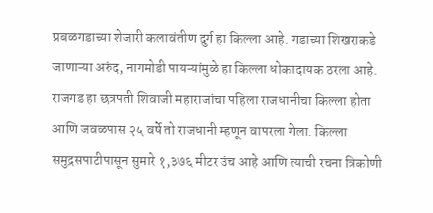प्रबळगडाच्या शेजारी कलावंतीण दुर्ग हा किल्ला आहे. गडाच्या शिखराकडे जाणाऱ्या अरुंद, नागमोडी पायऱ्यांमुळे हा किल्ला धोकादायक ठरला आहे.
राजगड हा छत्रपती शिवाजी महाराजांचा पहिला राजधानीचा किल्ला होता आणि जवळपास २५ वर्षे तो राजधानी म्हणून वापरला गेला. किल्ला समुद्रसपाटीपासून सुमारे १,३७६ मीटर उंच आहे आणि त्याची रचना त्रिकोणी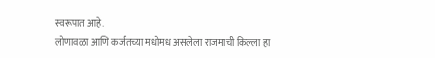स्वरूपात आहे.
लोणावळा आणि कर्जतच्या मधोमध असलेला राजमाची किल्ला हा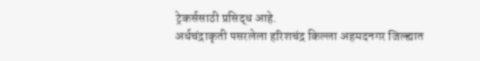ट्रेकर्ससाठी प्रसिद्ध आहे.
अर्धचंद्राकृती पसरलेला हरिशचंद्र किल्ला अहमदनगर जिल्ह्यात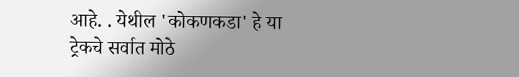आहे. . येथील 'कोकणकडा' हे या ट्रेकचे सर्वात मोठे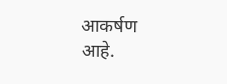आकर्षण आहे.